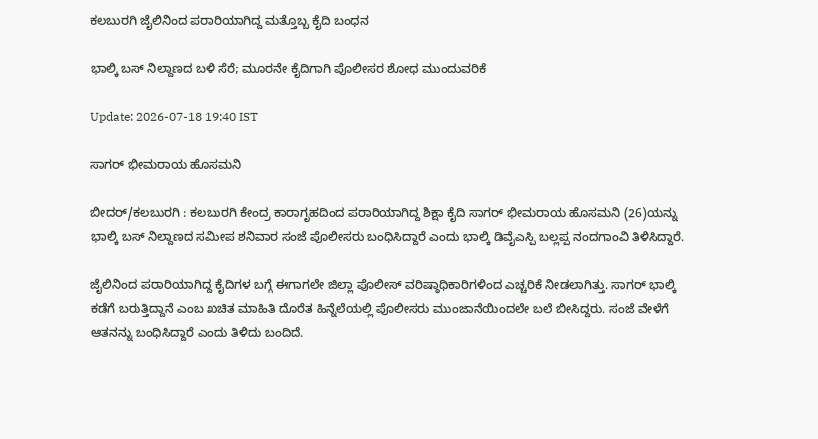ಕಲಬುರಗಿ ಜೈಲಿನಿಂದ ಪರಾರಿಯಾಗಿದ್ದ ಮತ್ತೊಬ್ಬ ಕೈದಿ ಬಂಧನ

ಭಾಲ್ಕಿ ಬಸ್ ನಿಲ್ದಾಣದ ಬಳಿ ಸೆರೆ; ಮೂರನೇ ಕೈದಿಗಾಗಿ ಪೊಲೀಸರ ಶೋಧ ಮುಂದುವರಿಕೆ

Update: 2026-07-18 19:40 IST

ಸಾಗರ್ ಭೀಮರಾಯ ಹೊಸಮನಿ

ಬೀದರ್/ಕಲಬುರಗಿ : ಕಲಬುರಗಿ ಕೇಂದ್ರ ಕಾರಾಗೃಹದಿಂದ ಪರಾರಿಯಾಗಿದ್ದ ಶಿಕ್ಷಾ ಕೈದಿ ಸಾಗರ್ ಭೀಮರಾಯ ಹೊಸಮನಿ (26)ಯನ್ನು ಭಾಲ್ಕಿ ಬಸ್ ನಿಲ್ದಾಣದ ಸಮೀಪ ಶನಿವಾರ ಸಂಜೆ ಪೊಲೀಸರು ಬಂಧಿಸಿದ್ದಾರೆ ಎಂದು ಭಾಲ್ಕಿ ಡಿವೈಎಸ್ಪಿ ಬಲ್ಲಪ್ಪ ನಂದಗಾಂವಿ ತಿಳಿಸಿದ್ದಾರೆ.

ಜೈಲಿನಿಂದ ಪರಾರಿಯಾಗಿದ್ದ ಕೈದಿಗಳ ಬಗ್ಗೆ ಈಗಾಗಲೇ ಜಿಲ್ಲಾ ಪೊಲೀಸ್ ವರಿಷ್ಠಾಧಿಕಾರಿಗಳಿಂದ ಎಚ್ಚರಿಕೆ ನೀಡಲಾಗಿತ್ತು. ಸಾಗರ್ ಭಾಲ್ಕಿ ಕಡೆಗೆ ಬರುತ್ತಿದ್ದಾನೆ ಎಂಬ ಖಚಿತ ಮಾಹಿತಿ ದೊರೆತ ಹಿನ್ನೆಲೆಯಲ್ಲಿ ಪೊಲೀಸರು ಮುಂಜಾನೆಯಿಂದಲೇ ಬಲೆ ಬೀಸಿದ್ದರು. ಸಂಜೆ ವೇಳೆಗೆ ಆತನನ್ನು ಬಂಧಿಸಿದ್ದಾರೆ ಎಂದು ತಿಳಿದು ಬಂದಿದೆ.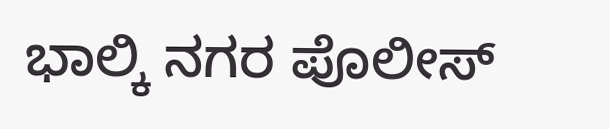ಭಾಲ್ಕಿ ನಗರ ಪೊಲೀಸ್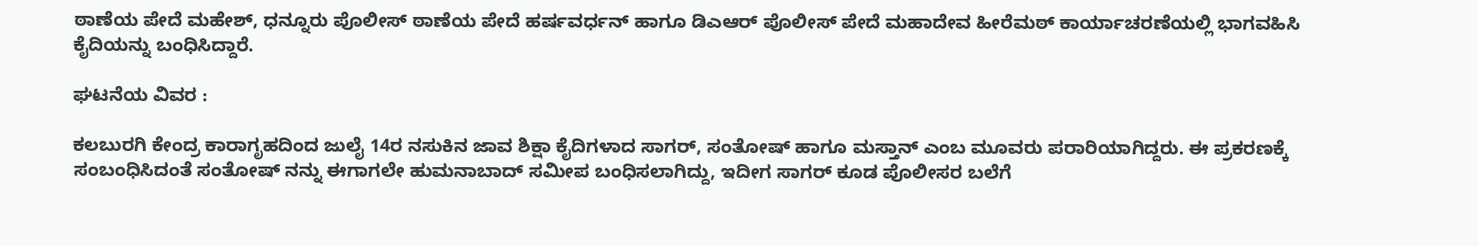ಠಾಣೆಯ ಪೇದೆ ಮಹೇಶ್, ಧನ್ನೂರು ಪೊಲೀಸ್ ಠಾಣೆಯ ಪೇದೆ ಹರ್ಷವರ್ಧನ್ ಹಾಗೂ ಡಿಎಆರ್ ಪೊಲೀಸ್ ಪೇದೆ ಮಹಾದೇವ ಹೀರೆಮಠ್ ಕಾರ್ಯಾಚರಣೆಯಲ್ಲಿ ಭಾಗವಹಿಸಿ ಕೈದಿಯನ್ನು ಬಂಧಿಸಿದ್ದಾರೆ.

ಘಟನೆಯ ವಿವರ :

ಕಲಬುರಗಿ ಕೇಂದ್ರ ಕಾರಾಗೃಹದಿಂದ ಜುಲೈ 14ರ ನಸುಕಿನ ಜಾವ ಶಿಕ್ಷಾ ಕೈದಿಗಳಾದ ಸಾಗರ್, ಸಂತೋಷ್ ಹಾಗೂ ಮಸ್ತಾನ್ ಎಂಬ ಮೂವರು ಪರಾರಿಯಾಗಿದ್ದರು. ಈ ಪ್ರಕರಣಕ್ಕೆ ಸಂಬಂಧಿಸಿದಂತೆ ಸಂತೋಷ್ ನನ್ನು ಈಗಾಗಲೇ ಹುಮನಾಬಾದ್ ಸಮೀಪ ಬಂಧಿಸಲಾಗಿದ್ದು, ಇದೀಗ ಸಾಗರ್ ಕೂಡ ಪೊಲೀಸರ ಬಲೆಗೆ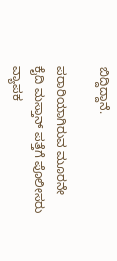ಬಿದ್ದಿದ್ದಾನೆ.

ಪರಾರಿಯಾಗಿರುವ ಮೂರನೇ ಕೈದಿ ಮಸ್ತಾನ್ ಪತ್ತೆಗೆ ಪೊಲೀಸರು ವ್ಯಾಪಕ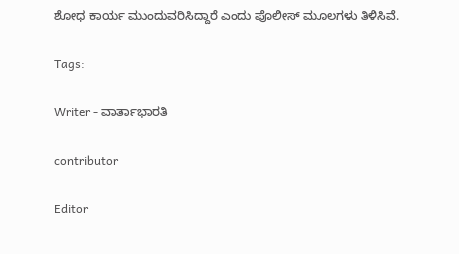ಶೋಧ ಕಾರ್ಯ ಮುಂದುವರಿಸಿದ್ದಾರೆ ಎಂದು ಪೊಲೀಸ್ ಮೂಲಗಳು ತಿಳಿಸಿವೆ.

Tags:

Writer - ವಾರ್ತಾಭಾರತಿ

contributor

Editor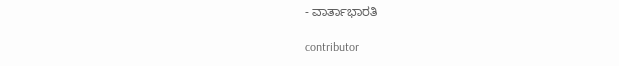- ವಾರ್ತಾಭಾರತಿ

contributor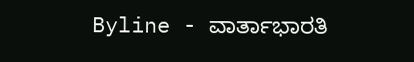Byline - ವಾರ್ತಾಭಾರತಿ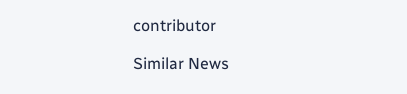contributor

Similar News